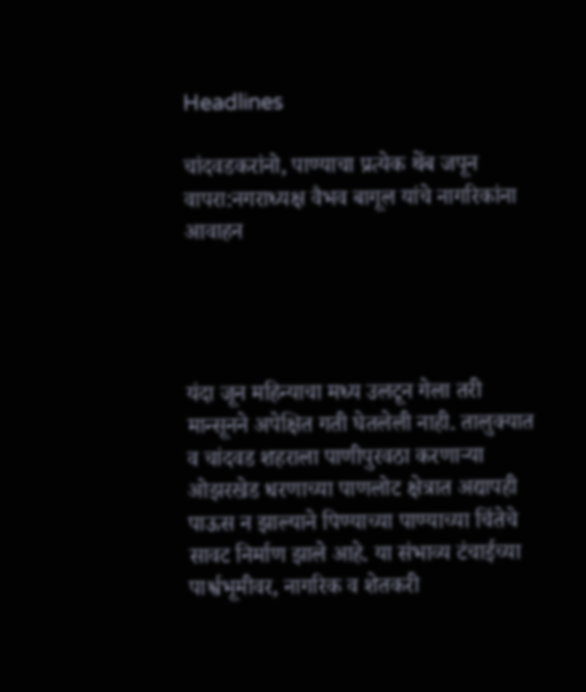Headlines

चांदवडकरांनो, पाण्याचा प्रत्येक थेंब जपून वापरा:नगराध्यक्ष वैभव बागूल यांचे नागरिकांना आवाहन




यंदा जून महिन्याचा मध्य उलटून गेला तरी मान्सूनने अपेक्षित गती घेतलेली नाही. तालुक्यात व चांदवड शहराला पाणीपुरवठा करणाऱ्या ओझरखेड धरणाच्या पाणलोट क्षेत्रात अद्यापही पाऊस न झाल्याने पिण्याच्या पाण्याच्या चिंतेचे सावट निर्माण झाले आहे. या संभाव्य टंचाईच्या पार्श्वभूमीवर, नागरिक व शेतकरी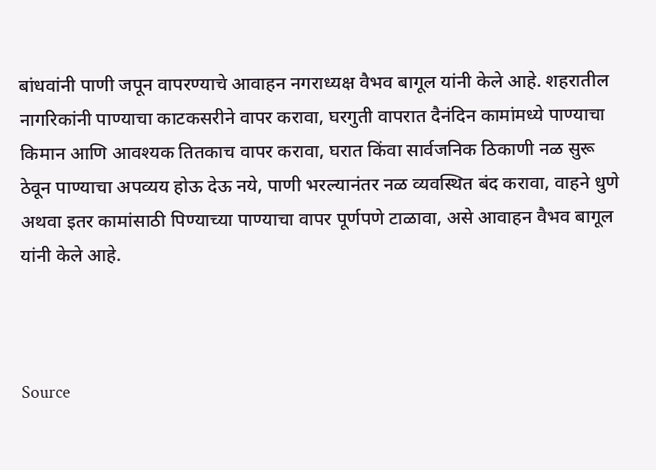बांधवांनी पाणी जपून वापरण्याचे आवाहन नगराध्यक्ष वैभव बागूल यांनी केले आहे. शहरातील नागरिकांनी पाण्याचा काटकसरीने वापर करावा, घरगुती वापरात दैनंदिन कामांमध्ये पाण्याचा किमान आणि आवश्यक तितकाच वापर करावा, घरात किंवा सार्वजनिक ठिकाणी नळ सुरू ठेवून पाण्याचा अपव्यय होऊ देऊ नये, पाणी भरल्यानंतर नळ व्यवस्थित बंद करावा, वाहने धुणे अथवा इतर कामांसाठी पिण्याच्या पाण्याचा वापर पूर्णपणे टाळावा, असे आवाहन वैभव बागूल यांनी केले आहे.



Source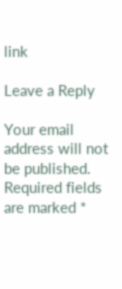link

Leave a Reply

Your email address will not be published. Required fields are marked *